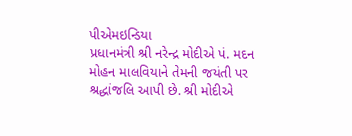પીએમઇન્ડિયા
પ્રધાનમંત્રી શ્રી નરેન્દ્ર મોદીએ પં. મદન મોહન માલવિયાને તેમની જયંતી પર શ્રદ્ધાંજલિ આપી છે. શ્રી મોદીએ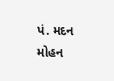પં. મદન મોહન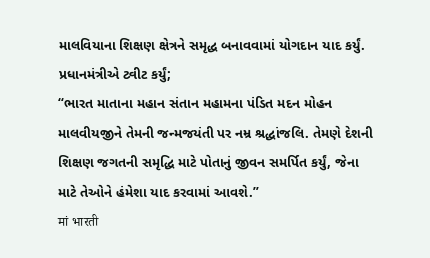માલવિયાના શિક્ષણ ક્ષેત્રને સમૃદ્ધ બનાવવામાં યોગદાન યાદ કર્યું.
પ્રધાનમંત્રીએ ટ્વીટ કર્યું;
“ભારત માતાના મહાન સંતાન મહામના પંડિત મદન મોહન માલવીયજીને તેમની જન્મજયંતી પર નમ્ર શ્રદ્ધાંજલિ. તેમણે દેશની શિક્ષણ જગતની સમૃદ્ધિ માટે પોતાનું જીવન સમર્પિત કર્યું, જેના માટે તેઓને હંમેશા યાદ કરવામાં આવશે.”
मां भारती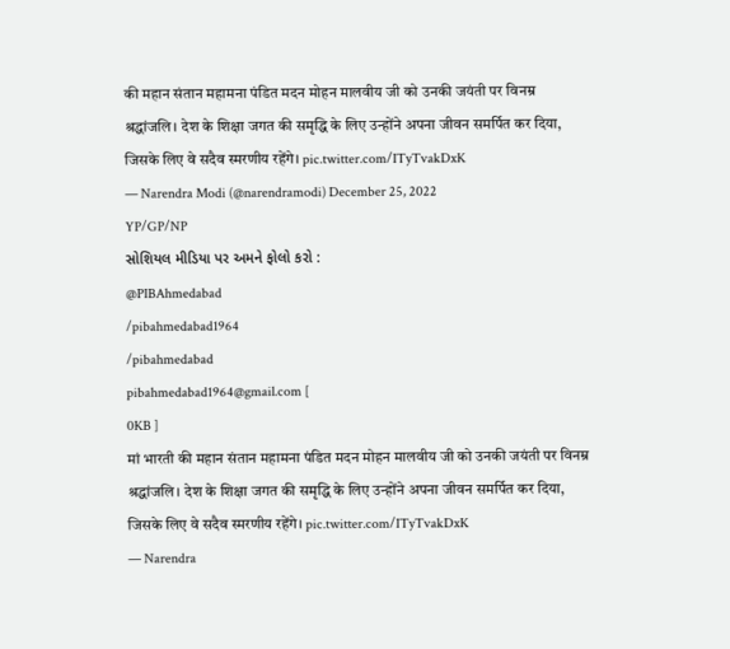की महान संतान महामना पंडित मदन मोहन मालवीय जी को उनकी जयंती पर विनम्र श्रद्धांजलि। देश के शिक्षा जगत की समृद्धि के लिए उन्होंने अपना जीवन समर्पित कर दिया, जिसके लिए वे सदैव स्मरणीय रहेंगे। pic.twitter.com/ITyTvakDxK
— Narendra Modi (@narendramodi) December 25, 2022
YP/GP/NP
સોશિયલ મીડિયા પર અમને ફોલો કરો :
@PIBAhmedabad
/pibahmedabad1964
/pibahmedabad
pibahmedabad1964@gmail.com [
0KB ]
मां भारती की महान संतान महामना पंडित मदन मोहन मालवीय जी को उनकी जयंती पर विनम्र श्रद्धांजलि। देश के शिक्षा जगत की समृद्धि के लिए उन्होंने अपना जीवन समर्पित कर दिया, जिसके लिए वे सदैव स्मरणीय रहेंगे। pic.twitter.com/ITyTvakDxK
— Narendra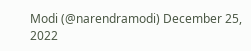Modi (@narendramodi) December 25, 2022